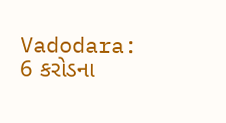Vadodara: 6 કરોડના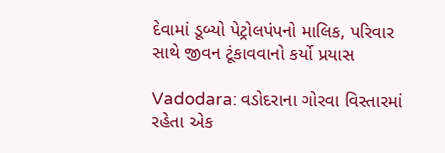દેવામાં ડૂબ્યો પેટ્રોલપંપનો માલિક, પરિવાર સાથે જીવન ટૂંકાવવાનો કર્યો પ્રયાસ

Vadodara: વડોદરાના ગોરવા વિસ્તારમાં રહેતા એક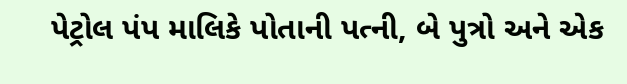પેટ્રોલ પંપ માલિકે પોતાની પત્ની, બે પુત્રો અને એક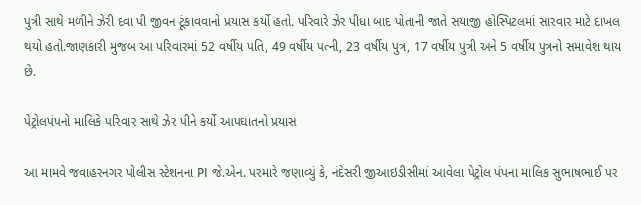પુત્રી સાથે મળીને ઝેરી દવા પી જીવન ટૂંકાવવાનો પ્રયાસ કર્યો હતો. પરિવારે ઝેર પીધા બાદ પોતાની જાતે સયાજી હોસ્પિટલમાં સારવાર માટે દાખલ થયો હતો.જાણકારી મુજબ આ પરિવારમાં 52 વર્ષીય પતિ, 49 વર્ષીય પત્ની, 23 વર્ષીય પુત્ર, 17 વર્ષીય પુત્રી અને 5 વર્ષીય પુત્રનો સમાવેશ થાય છે.

પેટ્રોલપંપનો માલિકે પરિવાર સાથે ઝેર પીને કર્યો આપઘાતનો પ્રયાસ

આ મામવે જવાહરનગર પોલીસ સ્ટેશનના PI જે.એન. પરમારે જણાવ્યું કે, નંદેસરી જીઆઇડીસીમાં આવેલા પેટ્રોલ પંપના માલિક સુભાષભાઈ પર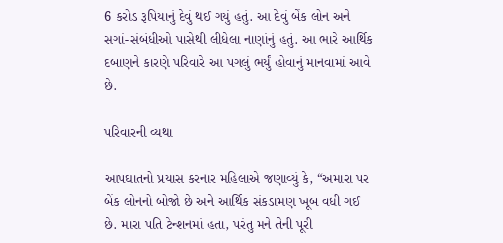6 કરોડ રૂપિયાનું દેવું થઈ ગયું હતું. આ દેવું બેંક લોન અને સગાં-સંબંધીઓ પાસેથી લીધેલા નાણાંનું હતું. આ ભારે આર્થિક દબાણને કારણે પરિવારે આ પગલું ભર્યું હોવાનું માનવામાં આવે છે.

પરિવારની વ્યથા

આપઘાતનો પ્રયાસ કરનાર મહિલાએ જણાવ્યું કે, “અમારા પર બેંક લોનનો બોજો છે અને આર્થિક સંકડામણ ખૂબ વધી ગઈ છે. મારા પતિ ટેન્શનમાં હતા, પરંતુ મને તેની પૂરી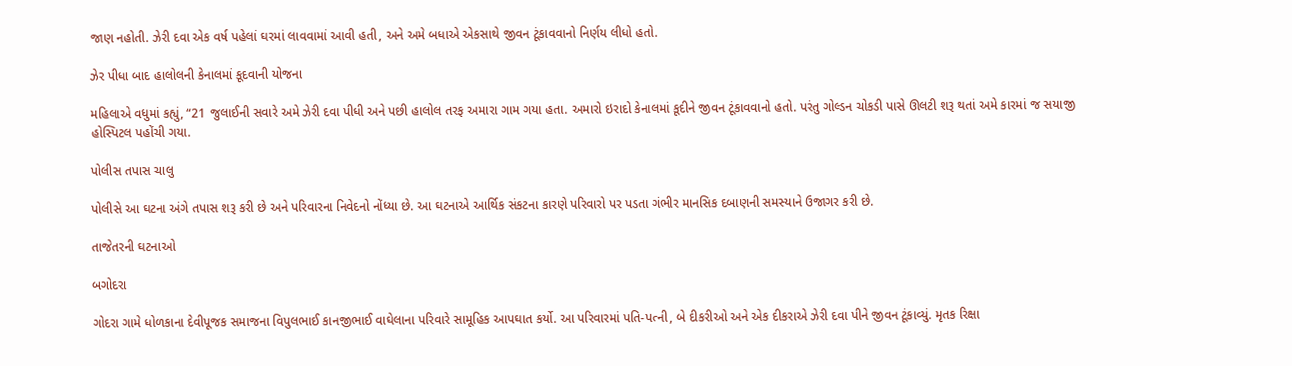જાણ નહોતી. ઝેરી દવા એક વર્ષ પહેલાં ઘરમાં લાવવામાં આવી હતી, અને અમે બધાએ એકસાથે જીવન ટૂંકાવવાનો નિર્ણય લીધો હતો.

ઝેર પીધા બાદ હાલોલની કેનાલમાં કૂદવાની યોજના

મહિલાએ વધુમાં કહ્યું, “21 જુલાઈની સવારે અમે ઝેરી દવા પીધી અને પછી હાલોલ તરફ અમારા ગામ ગયા હતા. અમારો ઇરાદો કેનાલમાં કૂદીને જીવન ટૂંકાવવાનો હતો. પરંતુ ગોલ્ડન ચોકડી પાસે ઊલટી શરૂ થતાં અમે કારમાં જ સયાજી હોસ્પિટલ પહોંચી ગયા.

પોલીસ તપાસ ચાલુ

પોલીસે આ ઘટના અંગે તપાસ શરૂ કરી છે અને પરિવારના નિવેદનો નોંધ્યા છે. આ ઘટનાએ આર્થિક સંકટના કારણે પરિવારો પર પડતા ગંભીર માનસિક દબાણની સમસ્યાને ઉજાગર કરી છે.

તાજેતરની ઘટનાઓ

બગોદરા

ગોદરા ગામે ધોળકાના દેવીપૂજક સમાજના વિપુલભાઈ કાનજીભાઈ વાઘેલાના પરિવારે સામૂહિક આપઘાત કર્યો. આ પરિવારમાં પતિ-પત્ની, બે દીકરીઓ અને એક દીકરાએ ઝેરી દવા પીને જીવન ટૂંકાવ્યું. મૃતક રિક્ષા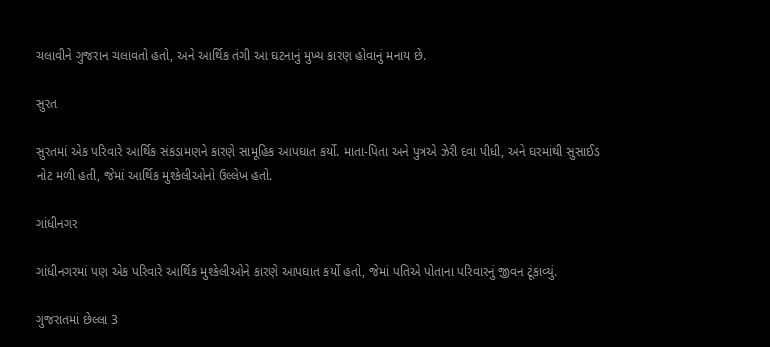ચલાવીને ગુજરાન ચલાવતો હતો, અને આર્થિક તંગી આ ઘટનાનું મુખ્ય કારણ હોવાનું મનાય છે.

સુરત

સુરતમાં એક પરિવારે આર્થિક સંકડામણને કારણે સામૂહિક આપઘાત કર્યો. માતા-પિતા અને પુત્રએ ઝેરી દવા પીધી, અને ઘરમાંથી સુસાઈડ નોટ મળી હતી, જેમાં આર્થિક મુશ્કેલીઓનો ઉલ્લેખ હતો.

ગાંધીનગર

ગાંધીનગરમાં પણ એક પરિવારે આર્થિક મુશ્કેલીઓને કારણે આપઘાત કર્યો હતો, જેમાં પતિએ પોતાના પરિવારનું જીવન ટૂંકાવ્યું.

ગુજરાતમાં છેલ્લા 3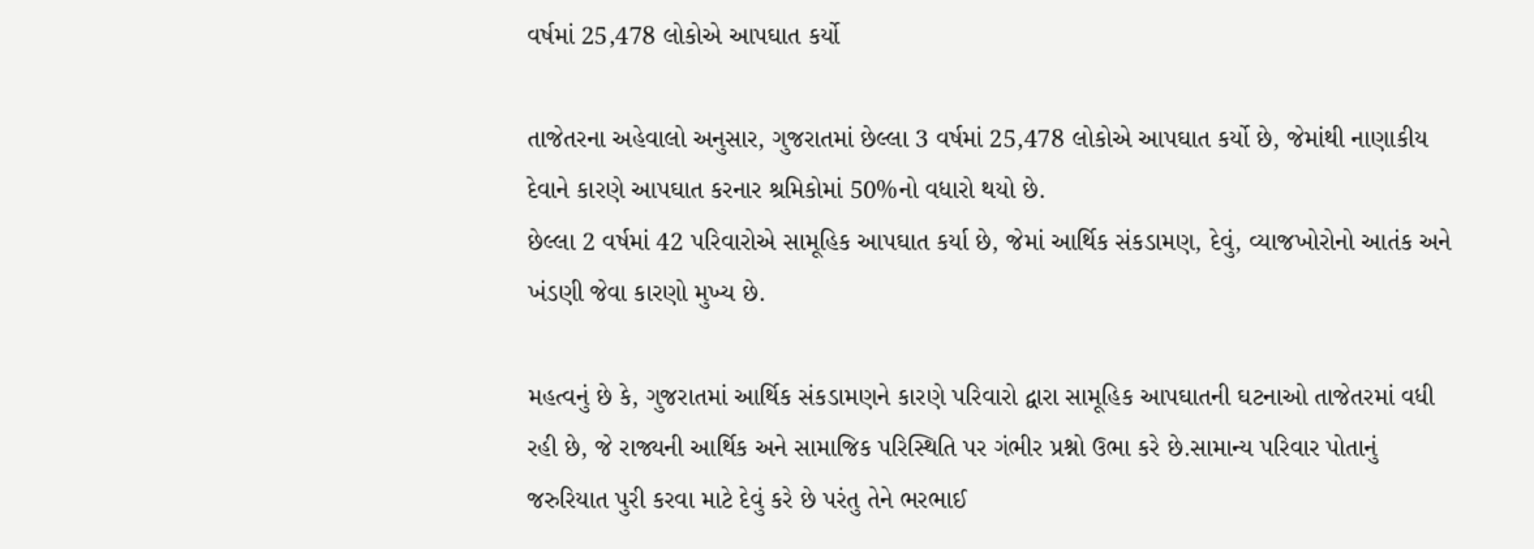વર્ષમાં 25,478 લોકોએ આપઘાત કર્યો

તાજેતરના અહેવાલો અનુસાર, ગુજરાતમાં છેલ્લા 3 વર્ષમાં 25,478 લોકોએ આપઘાત કર્યો છે, જેમાંથી નાણાકીય દેવાને કારણે આપઘાત કરનાર શ્રમિકોમાં 50%નો વધારો થયો છે.
છેલ્લા 2 વર્ષમાં 42 પરિવારોએ સામૂહિક આપઘાત કર્યા છે, જેમાં આર્થિક સંકડામણ, દેવું, વ્યાજખોરોનો આતંક અને ખંડણી જેવા કારણો મુખ્ય છે.

મહત્વનું છે કે, ગુજરાતમાં આર્થિક સંકડામણને કારણે પરિવારો દ્વારા સામૂહિક આપઘાતની ઘટનાઓ તાજેતરમાં વધી રહી છે, જે રાજ્યની આર્થિક અને સામાજિક પરિસ્થિતિ પર ગંભીર પ્રશ્નો ઉભા કરે છે.સામાન્ય પરિવાર પોતાનું જરુરિયાત પુરી કરવા માટે દેવું કરે છે પરંતુ તેને ભરભાઈ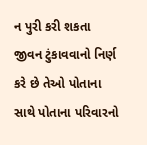ન પુરી કરી શકતા જીવન ટુંકાવવાનો નિર્ણ કરે છે તેઓ પોતાના સાથે પોતાના પરિવારનો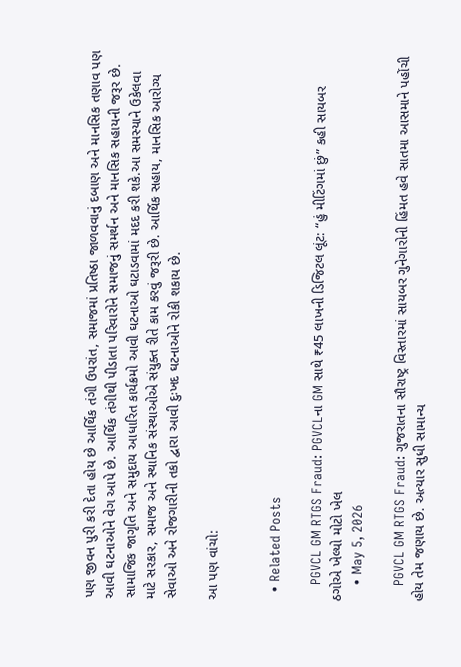પણ જીવન પુરી કરી દેતા હોય છે આર્થિક તંગી ઉપરાંત, સમાજમાં પ્રતિષ્ઠા જાળવવાનું દબાણ અને માનસિક તણાવ પણ આવી ઘટનાઓને વેગ આપે છે. આર્થિક તંગીથી પીડાતા પરિવારોને સમાજનું સમર્થન અને માનસિક સહાયની જરૂર છે. સામાજિક જાગૃતિ અને સમુદાય આધારિત કાર્યક્રમો આવી ઘટનાઓ ઘટાડવામાં મદદ કરી શકે.આ સમસ્યાને ઉકેલવા માટે સરકાર, સમાજ અને સ્થાનિક સંસ્થાઓએ સંયુક્ત રીતે કામ કરવું જરૂરી છે. આર્થિક સહાય, માનસિક આરોગ્ય સેવાઓ અને રોજગારીની તકો દ્વારા આવી દુઃખદ ઘટનાઓને રોકી શકાય છે.

આ પણ વાંચો:


  • Related Posts

    PGVCL GM RTGS Fraud: PGVCLના GM સાથે ₹45 લાખની ડિજિટલ લૂંટ: “હું મીટિંગમાં છું” કહી સાયબર ઠગોએ ખેલ્યો મોટો ખેલ
    • May 5, 2026

    PGVCL GM RTGS Fraud: ગુજરાતના સૌરાષ્ટ્ર વિસ્તારમાં સાયબર ગુનેગારોની હિંમત હવે સાતમા આસમાને પહોંચી હોય તેમ જણાય છે. અત્યાર સુધી સામાન્ય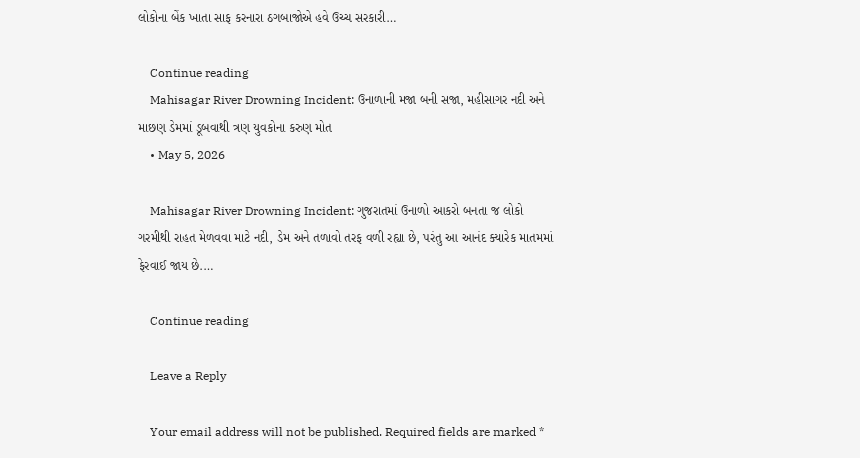લોકોના બેંક ખાતા સાફ કરનારા ઠગબાજોએ હવે ઉચ્ચ સરકારી…

    Continue reading
    Mahisagar River Drowning Incident: ઉનાળાની મજા બની સજા, મહીસાગર નદી અને માછણ ડેમમાં ડૂબવાથી ત્રણ યુવકોના કરુણ મોત
    • May 5, 2026

    Mahisagar River Drowning Incident: ગુજરાતમાં ઉનાળો આકરો બનતા જ લોકો ગરમીથી રાહત મેળવવા માટે નદી, ડેમ અને તળાવો તરફ વળી રહ્યા છે, પરંતુ આ આનંદ ક્યારેક માતમમાં ફેરવાઈ જાય છે.…

    Continue reading

    Leave a Reply

    Your email address will not be published. Required fields are marked *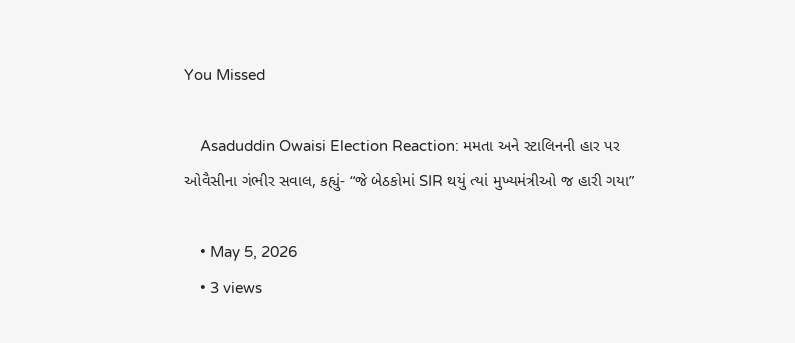You Missed

    Asaduddin Owaisi Election Reaction: મમતા અને સ્ટાલિનની હાર પર ઓવૈસીના ગંભીર સવાલ, કહ્યું- “જે બેઠકોમાં SIR થયું ત્યાં મુખ્યમંત્રીઓ જ હારી ગયા”

    • May 5, 2026
    • 3 views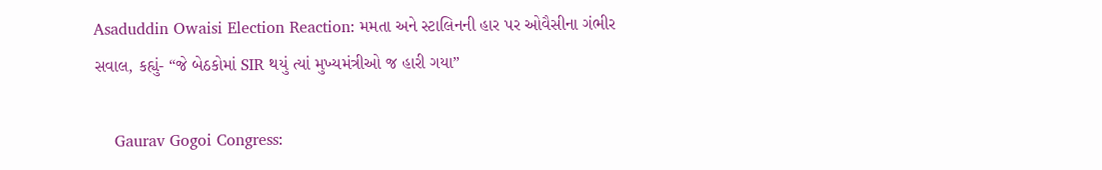Asaduddin Owaisi Election Reaction: મમતા અને સ્ટાલિનની હાર પર ઓવૈસીના ગંભીર સવાલ, કહ્યું- “જે બેઠકોમાં SIR થયું ત્યાં મુખ્યમંત્રીઓ જ હારી ગયા”

    Gaurav Gogoi Congress: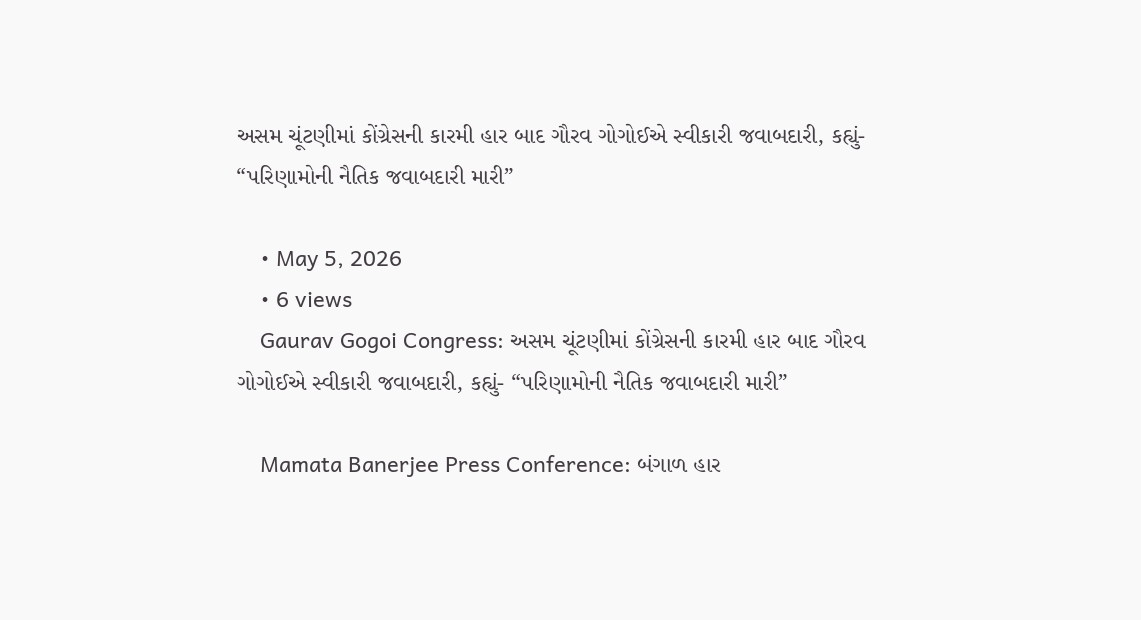અસમ ચૂંટણીમાં કોંગ્રેસની કારમી હાર બાદ ગૌરવ ગોગોઈએ સ્વીકારી જવાબદારી, કહ્યું- “પરિણામોની નૈતિક જવાબદારી મારી”

    • May 5, 2026
    • 6 views
    Gaurav Gogoi Congress: અસમ ચૂંટણીમાં કોંગ્રેસની કારમી હાર બાદ ગૌરવ ગોગોઈએ સ્વીકારી જવાબદારી, કહ્યું- “પરિણામોની નૈતિક જવાબદારી મારી”

    Mamata Banerjee Press Conference: બંગાળ હાર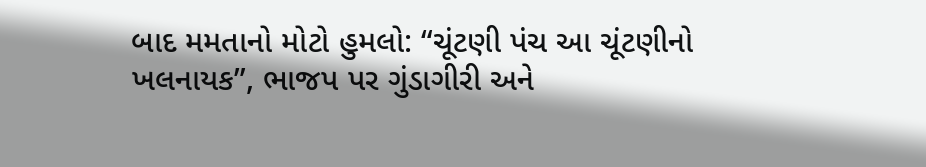બાદ મમતાનો મોટો હુમલો: “ચૂંટણી પંચ આ ચૂંટણીનો ખલનાયક”, ભાજપ પર ગુંડાગીરી અને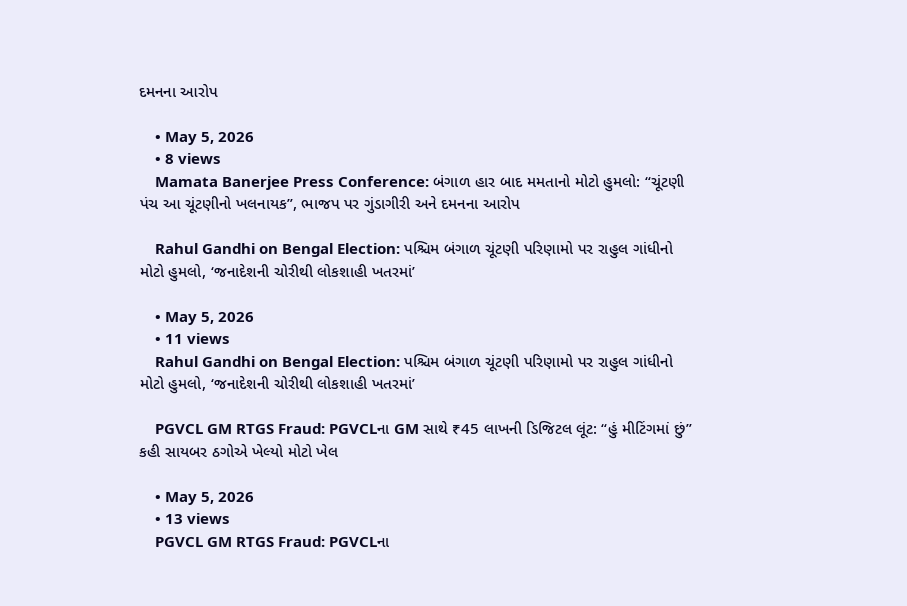દમનના આરોપ

    • May 5, 2026
    • 8 views
    Mamata Banerjee Press Conference: બંગાળ હાર બાદ મમતાનો મોટો હુમલો: “ચૂંટણી પંચ આ ચૂંટણીનો ખલનાયક”, ભાજપ પર ગુંડાગીરી અને દમનના આરોપ

    Rahul Gandhi on Bengal Election: પશ્ચિમ બંગાળ ચૂંટણી પરિણામો પર રાહુલ ગાંધીનો મોટો હુમલો, ‘જનાદેશની ચોરીથી લોકશાહી ખતરમાં’

    • May 5, 2026
    • 11 views
    Rahul Gandhi on Bengal Election: પશ્ચિમ બંગાળ ચૂંટણી પરિણામો પર રાહુલ ગાંધીનો મોટો હુમલો, ‘જનાદેશની ચોરીથી લોકશાહી ખતરમાં’

    PGVCL GM RTGS Fraud: PGVCLના GM સાથે ₹45 લાખની ડિજિટલ લૂંટ: “હું મીટિંગમાં છું” કહી સાયબર ઠગોએ ખેલ્યો મોટો ખેલ

    • May 5, 2026
    • 13 views
    PGVCL GM RTGS Fraud: PGVCLના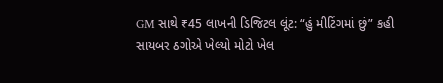GM સાથે ₹45 લાખની ડિજિટલ લૂંટ: “હું મીટિંગમાં છું” કહી સાયબર ઠગોએ ખેલ્યો મોટો ખેલ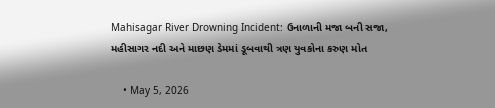Mahisagar River Drowning Incident: ઉનાળાની મજા બની સજા, મહીસાગર નદી અને માછણ ડેમમાં ડૂબવાથી ત્રણ યુવકોના કરુણ મોત

    • May 5, 2026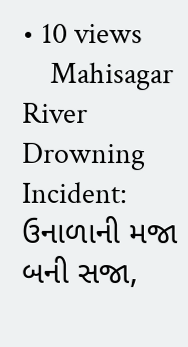• 10 views
    Mahisagar River Drowning Incident: ઉનાળાની મજા બની સજા,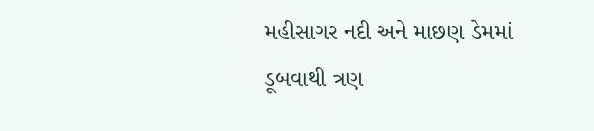મહીસાગર નદી અને માછણ ડેમમાં ડૂબવાથી ત્રણ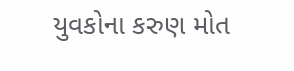યુવકોના કરુણ મોત